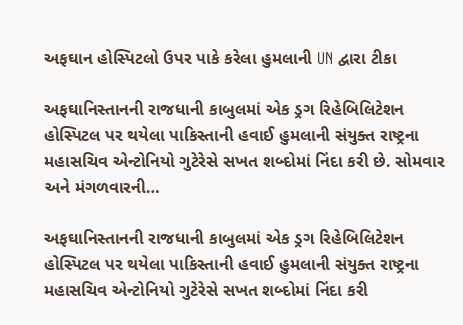અફઘાન હોસ્પિટલો ઉપર પાકે કરેલા હુમલાની UN દ્વારા ટીકા

અફઘાનિસ્તાનની રાજધાની કાબુલમાં એક ડ્રગ રિહેબિલિટેશન હોસ્પિટલ પર થયેલા પાકિસ્તાની હવાઈ હુમલાની સંયુક્ત રાષ્ટ્રના મહાસચિવ એન્ટોનિયો ગુટેરેસે સખત શબ્દોમાં નિંદા કરી છે. સોમવાર અને મંગળવારની…

અફઘાનિસ્તાનની રાજધાની કાબુલમાં એક ડ્રગ રિહેબિલિટેશન હોસ્પિટલ પર થયેલા પાકિસ્તાની હવાઈ હુમલાની સંયુક્ત રાષ્ટ્રના મહાસચિવ એન્ટોનિયો ગુટેરેસે સખત શબ્દોમાં નિંદા કરી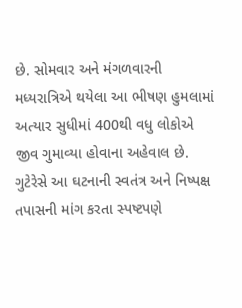છે. સોમવાર અને મંગળવારની મધ્યરાત્રિએ થયેલા આ ભીષણ હુમલામાં અત્યાર સુધીમાં 400થી વધુ લોકોએ જીવ ગુમાવ્યા હોવાના અહેવાલ છે. ગુટેરેસે આ ઘટનાની સ્વતંત્ર અને નિષ્પક્ષ તપાસની માંગ કરતા સ્પષ્ટપણે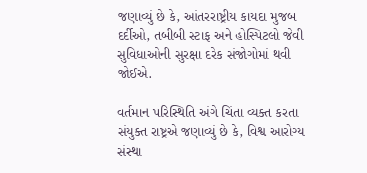જણાવ્યું છે કે, આંતરરાષ્ટ્રીય કાયદા મુજબ દર્દીઓ, તબીબી સ્ટાફ અને હોસ્પિટલો જેવી સુવિધાઓની સુરક્ષા દરેક સંજોગોમાં થવી જોઈએ.

વર્તમાન પરિસ્થિતિ અંગે ચિંતા વ્યક્ત કરતા સંયુક્ત રાષ્ટ્રએ જણાવ્યું છે કે, વિશ્વ આરોગ્ય સંસ્થા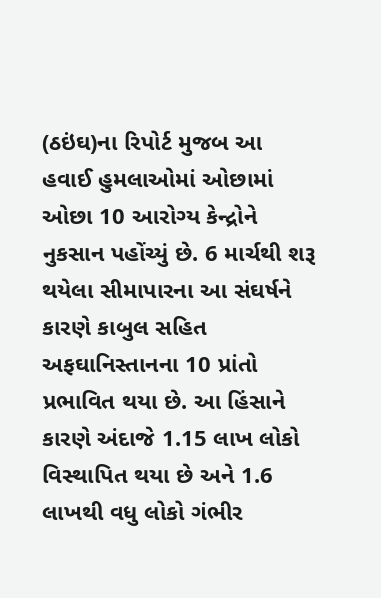(ઠઇંઘ)ના રિપોર્ટ મુજબ આ હવાઈ હુમલાઓમાં ઓછામાં ઓછા 10 આરોગ્ય કેન્દ્રોને નુકસાન પહોંચ્યું છે. 6 માર્ચથી શરૂ થયેલા સીમાપારના આ સંઘર્ષને કારણે કાબુલ સહિત અફઘાનિસ્તાનના 10 પ્રાંતો પ્રભાવિત થયા છે. આ હિંસાને કારણે અંદાજે 1.15 લાખ લોકો વિસ્થાપિત થયા છે અને 1.6 લાખથી વધુ લોકો ગંભીર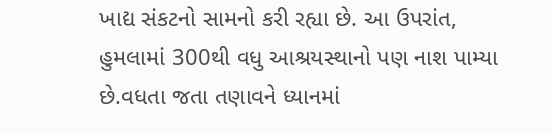ખાદ્ય સંકટનો સામનો કરી રહ્યા છે. આ ઉપરાંત, હુમલામાં 300થી વધુ આશ્રયસ્થાનો પણ નાશ પામ્યા છે.વધતા જતા તણાવને ધ્યાનમાં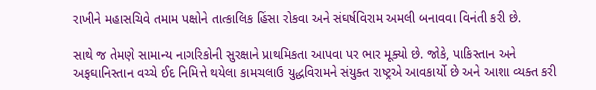રાખીને મહાસચિવે તમામ પક્ષોને તાત્કાલિક હિંસા રોકવા અને સંઘર્ષવિરામ અમલી બનાવવા વિનંતી કરી છે.

સાથે જ તેમણે સામાન્ય નાગરિકોની સુરક્ષાને પ્રાથમિકતા આપવા પર ભાર મૂક્યો છે. જોકે, પાકિસ્તાન અને અફઘાનિસ્તાન વચ્ચે ઈદ નિમિત્તે થયેલા કામચલાઉ યુદ્ધવિરામને સંયુક્ત રાષ્ટ્રએ આવકાર્યો છે અને આશા વ્યક્ત કરી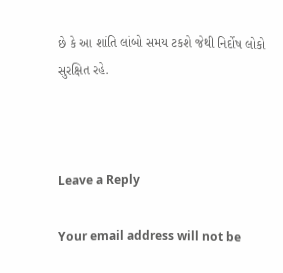છે કે આ શાંતિ લાંબો સમય ટકશે જેથી નિર્દોષ લોકો સુરક્ષિત રહે.



Leave a Reply

Your email address will not be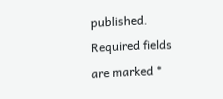published. Required fields are marked *